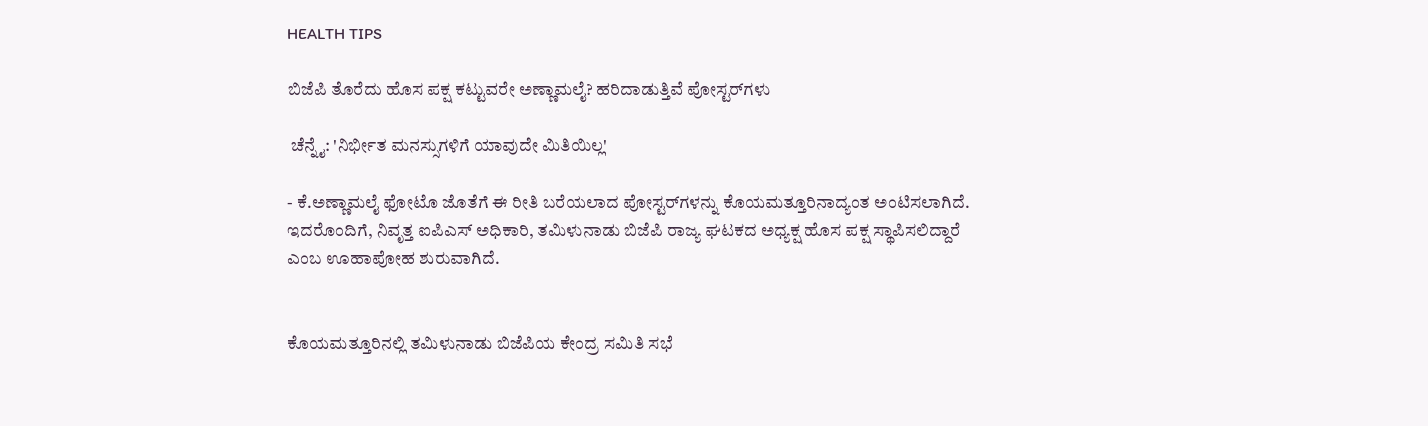HEALTH TIPS

ಬಿಜೆಪಿ ತೊರೆದು ಹೊಸ ಪಕ್ಷ ಕಟ್ಟುವರೇ ಅಣ್ಣಾಮಲೈ? ಹರಿದಾಡುತ್ತಿವೆ ಪೋಸ್ಟರ್‌ಗಳು

 ಚೆನ್ನೈ: 'ನಿರ್ಭೀತ ಮನಸ್ಸುಗಳಿಗೆ ಯಾವುದೇ ಮಿತಿಯಿಲ್ಲ'

- ಕೆ.ಅಣ್ಣಾಮಲೈ ಫೋಟೊ ಜೊತೆಗೆ ಈ ರೀತಿ ಬರೆಯಲಾದ ಪೋಸ್ಟರ್‌ಗಳನ್ನು ಕೊಯಮತ್ತೂರಿನಾದ್ಯಂತ ಅಂಟಿಸಲಾಗಿದೆ. ಇದರೊಂದಿಗೆ, ನಿವೃತ್ತ ಐಪಿಎಸ್‌ ಅಧಿಕಾರಿ, ತಮಿಳುನಾಡು ಬಿಜೆಪಿ ರಾಜ್ಯ ಘಟಕದ ಅಧ್ಯಕ್ಷ ಹೊಸ ಪಕ್ಷ ಸ್ಥಾಪಿಸಲಿದ್ದಾರೆ ಎಂಬ ಊಹಾಪೋಹ ಶುರುವಾಗಿದೆ.


ಕೊಯಮತ್ತೂರಿನಲ್ಲಿ ತಮಿಳುನಾಡು ಬಿಜೆಪಿಯ ಕೇಂದ್ರ ಸಮಿತಿ ಸಭೆ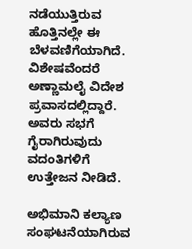ನಡೆಯುತ್ತಿರುವ ಹೊತ್ತಿನಲ್ಲೇ ಈ ಬೆಳವಣಿಗೆಯಾಗಿದೆ. ವಿಶೇಷವೆಂದರೆ ಅಣ್ಣಾಮಲೈ ವಿದೇಶ ಪ್ರವಾಸದಲ್ಲಿದ್ದಾರೆ. ಅವರು ಸಭಗೆ ಗೈರಾಗಿರುವುದು ವದಂತಿಗಳಿಗೆ ಉತ್ತೇಜನ ನೀಡಿದೆ.

ಅಭಿಮಾನಿ ಕಲ್ಯಾಣ ಸಂಘಟನೆಯಾಗಿರುವ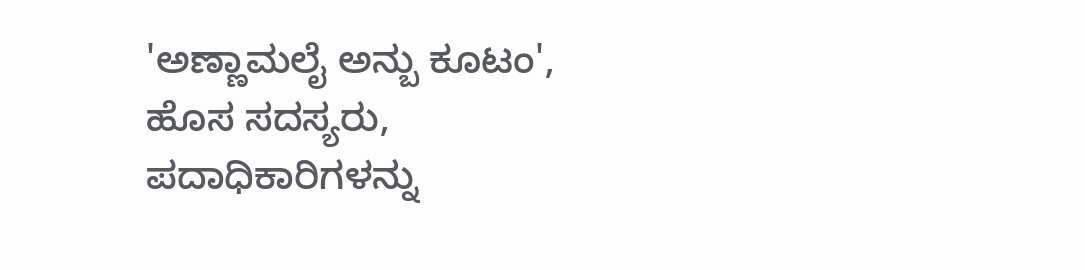'ಅಣ್ಣಾಮಲೈ ಅನ್ಬು ಕೂಟಂ', ಹೊಸ ಸದಸ್ಯರು, ಪದಾಧಿಕಾರಿಗಳನ್ನು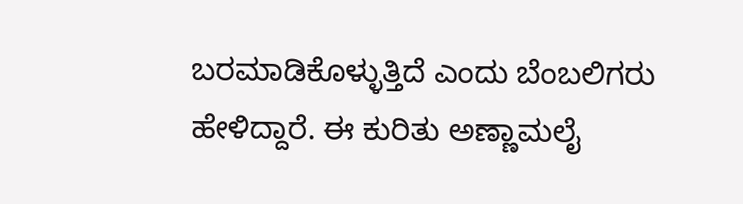ಬರಮಾಡಿಕೊಳ್ಳುತ್ತಿದೆ ಎಂದು ಬೆಂಬಲಿಗರು ಹೇಳಿದ್ದಾರೆ. ಈ ಕುರಿತು ಅಣ್ಣಾಮಲೈ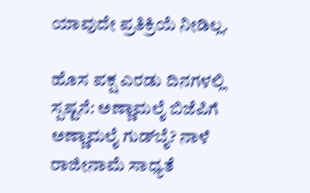ಯಾವುದೇ ಪ್ರತಿಕ್ರಿಯೆ ನೀಡಿಲ್ಲ.

ಹೊಸ ಪಕ್ಷ ಎರಡು ದಿನಗಳಲ್ಲಿ ಸ್ಪಷ್ಟನೆ: ಅಣ್ಣಾಮಲೈ ಬಿಜೆಪಿಗೆ ಅಣ್ಣಾಮಲೈ ಗುಡ್‌ಬೈ? ನಾಳೆ ರಾಜೀನಾಮೆ ಸಾಧ್ಯತೆ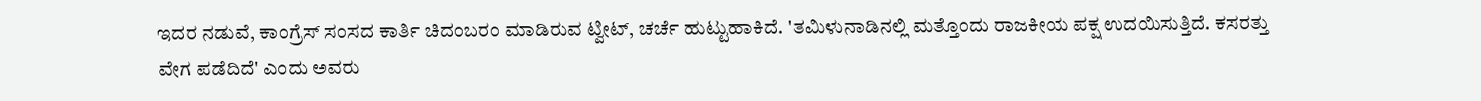ಇದರ ನಡುವೆ, ಕಾಂಗ್ರೆಸ್ ಸಂಸದ ಕಾರ್ತಿ ಚಿದಂಬರಂ ಮಾಡಿರುವ ಟ್ವೀಟ್‌, ಚರ್ಚೆ ಹುಟ್ಟುಹಾಕಿದೆ. 'ತಮಿಳುನಾಡಿನಲ್ಲಿ ಮತ್ತೊಂದು ರಾಜಕೀಯ ಪಕ್ಷ ಉದಯಿಸುತ್ತಿದೆ. ಕಸರತ್ತು ವೇಗ ಪಡೆದಿದೆ' ಎಂದು ಅವರು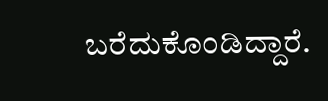ಬರೆದುಕೊಂಡಿದ್ದಾರೆ.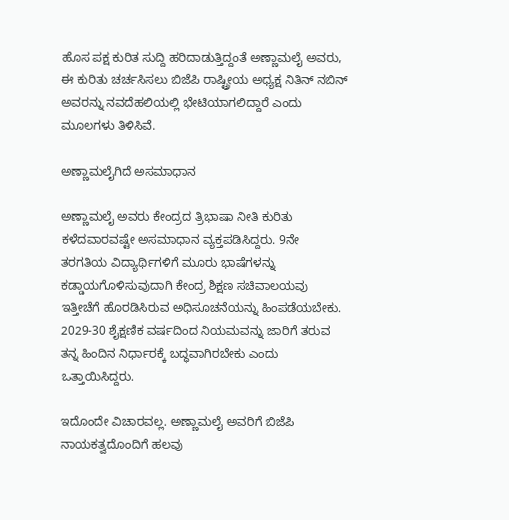ಹೊಸ ಪಕ್ಷ ಕುರಿತ ಸುದ್ದಿ ಹರಿದಾಡುತ್ತಿದ್ದಂತೆ ಅಣ್ಣಾಮಲೈ ಅವರು, ಈ ಕುರಿತು ಚರ್ಚಸಿಸಲು ಬಿಜೆಪಿ ರಾಷ್ಟ್ರೀಯ ಅಧ್ಯಕ್ಷ ನಿತಿನ್ ನಬಿನ್ ಅವರನ್ನು ನವದೆಹಲಿಯಲ್ಲಿ ಭೇಟಿಯಾಗಲಿದ್ದಾರೆ ಎಂದು ಮೂಲಗಳು ತಿಳಿಸಿವೆ.

ಅಣ್ಣಾಮಲೈಗಿದೆ ಅಸಮಾಧಾನ

ಅಣ್ಣಾಮಲೈ ಅವರು ಕೇಂದ್ರದ ತ್ರಿಭಾಷಾ ನೀತಿ ಕುರಿತು ಕಳೆದವಾರವಷ್ಟೇ ಅಸಮಾಧಾನ ವ್ಯಕ್ತಪಡಿಸಿದ್ದರು. 9ನೇ ತರಗತಿಯ ವಿದ್ಯಾರ್ಥಿಗಳಿಗೆ ಮೂರು ಭಾಷೆಗಳನ್ನು ಕಡ್ಡಾಯಗೊಳಿಸುವುದಾಗಿ ಕೇಂದ್ರ ಶಿಕ್ಷಣ ಸಚಿವಾಲಯವು ಇತ್ತೀಚೆಗೆ ಹೊರಡಿಸಿರುವ ಅಧಿಸೂಚನೆಯನ್ನು ಹಿಂಪಡೆಯಬೇಕು. 2029-30 ಶೈಕ್ಷಣಿಕ ವರ್ಷದಿಂದ ನಿಯಮವನ್ನು ಜಾರಿಗೆ ತರುವ ತನ್ನ ಹಿಂದಿನ ನಿರ್ಧಾರಕ್ಕೆ ಬದ್ಧವಾಗಿರಬೇಕು ಎಂದು ಒತ್ತಾಯಿಸಿದ್ದರು.

ಇದೊಂದೇ ವಿಚಾರವಲ್ಲ. ಅಣ್ಣಾಮಲೈ ಅವರಿಗೆ ಬಿಜೆಪಿ ನಾಯಕತ್ವದೊಂದಿಗೆ ಹಲವು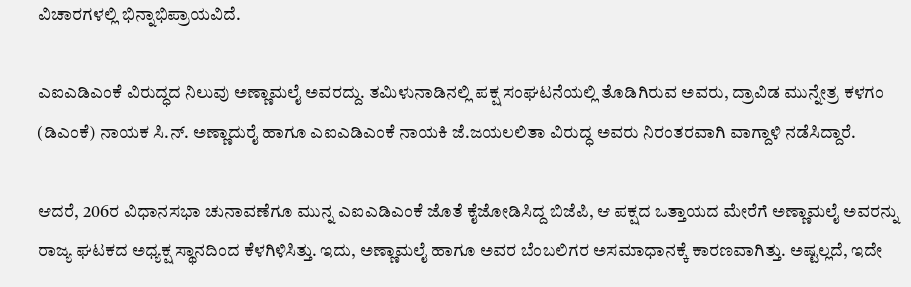ವಿಚಾರಗಳಲ್ಲಿ ಭಿನ್ನಾಭಿಪ್ರಾಯವಿದೆ.

ಎಐಎಡಿಎಂಕೆ ವಿರುದ್ಧದ ನಿಲುವು ಅಣ್ಣಾಮಲೈ ಅವರದ್ದು. ತಮಿಳುನಾಡಿನಲ್ಲಿ ಪಕ್ಷ ಸಂಘಟನೆಯಲ್ಲಿ ತೊಡಿಗಿರುವ ಅವರು, ದ್ರಾವಿಡ ಮುನ್ನೇತ್ರ ಕಳಗಂ (ಡಿಎಂಕೆ) ನಾಯಕ ಸಿ.ನ್‌. ಅಣ್ಣಾದುರೈ ಹಾಗೂ ಎಐಎಡಿಎಂಕೆ ನಾಯಕಿ ಜೆ.ಜಯಲಲಿತಾ ವಿರುದ್ಧ ಅವರು ನಿರಂತರವಾಗಿ ವಾಗ್ದಾಳಿ ನಡೆಸಿದ್ದಾರೆ.

ಆದರೆ, 206ರ ವಿಧಾನಸಭಾ ಚುನಾವಣೆಗೂ ಮುನ್ನ ಎಐಎಡಿಎಂಕೆ ಜೊತೆ ಕೈಜೋಡಿಸಿದ್ದ ಬಿಜೆಪಿ, ಆ ಪಕ್ಷದ ಒತ್ತಾಯದ ಮೇರೆಗೆ ಅಣ್ಣಾಮಲೈ ಅವರನ್ನು ರಾಜ್ಯ ಘಟಕದ ಅಧ್ಯಕ್ಷ ಸ್ಥಾನದಿಂದ ಕೆಳಗಿಳಿಸಿತ್ತು. ಇದು, ಅಣ್ಣಾಮಲೈ ಹಾಗೂ ಅವರ ಬೆಂಬಲಿಗರ ಅಸಮಾಧಾನಕ್ಕೆ ಕಾರಣವಾಗಿತ್ತು. ಅಷ್ಟಲ್ಲದೆ, ಇದೇ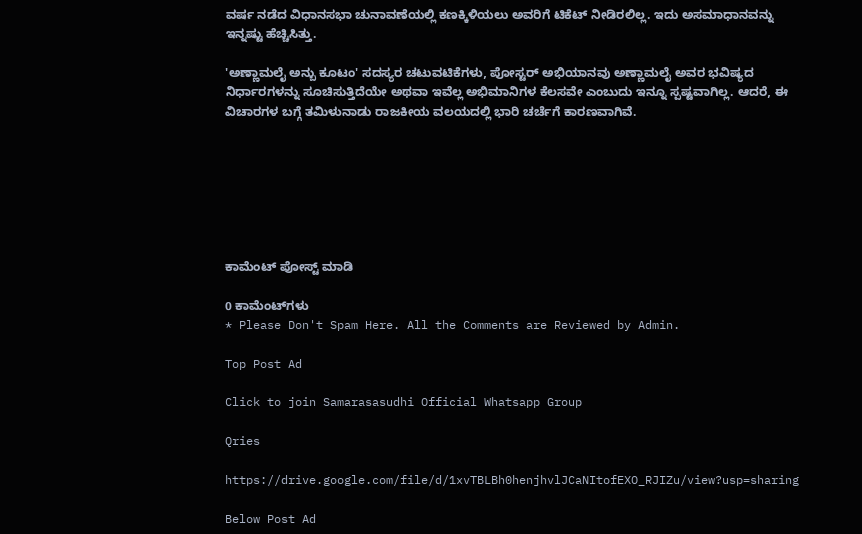ವರ್ಷ ನಡೆದ ವಿಧಾನಸಭಾ ಚುನಾವಣೆಯಲ್ಲಿ ಕಣಕ್ಕಿಳಿಯಲು ಅವರಿಗೆ ಟಿಕೆಟ್‌ ನೀಡಿರಲಿಲ್ಲ. ಇದು ಅಸಮಾಧಾನವನ್ನು ಇನ್ನಷ್ಟು ಹೆಚ್ಚಿಸಿತ್ತು.

'ಅಣ್ಣಾಮಲೈ ಅನ್ಬು ಕೂಟಂ' ಸದಸ್ಯರ ಚಟುವಟಿಕೆಗಳು, ಪೋಸ್ಟರ್‌ ಅಭಿಯಾನವು ಅಣ್ಣಾಮಲೈ ಅವರ ಭವಿಷ್ಯದ ನಿರ್ಧಾರಗಳನ್ನು ಸೂಚಿಸುತ್ತಿದೆಯೇ ಅಥವಾ ಇವೆಲ್ಲ ಅಭಿಮಾನಿಗಳ ಕೆಲಸವೇ ಎಂಬುದು ಇನ್ನೂ ಸ್ಪಷ್ಟವಾಗಿಲ್ಲ. ಆದರೆ, ಈ ವಿಚಾರಗಳ ಬಗ್ಗೆ ತಮಿಳುನಾಡು ರಾಜಕೀಯ ವಲಯದಲ್ಲಿ ಭಾರಿ ಚರ್ಚೆಗೆ ಕಾರಣವಾಗಿವೆ.







ಕಾಮೆಂಟ್‌‌ ಪೋಸ್ಟ್‌ ಮಾಡಿ

0 ಕಾಮೆಂಟ್‌ಗಳು
* Please Don't Spam Here. All the Comments are Reviewed by Admin.

Top Post Ad

Click to join Samarasasudhi Official Whatsapp Group

Qries

https://drive.google.com/file/d/1xvTBLBh0henjhvlJCaNItofEXO_RJIZu/view?usp=sharing

Below Post Ad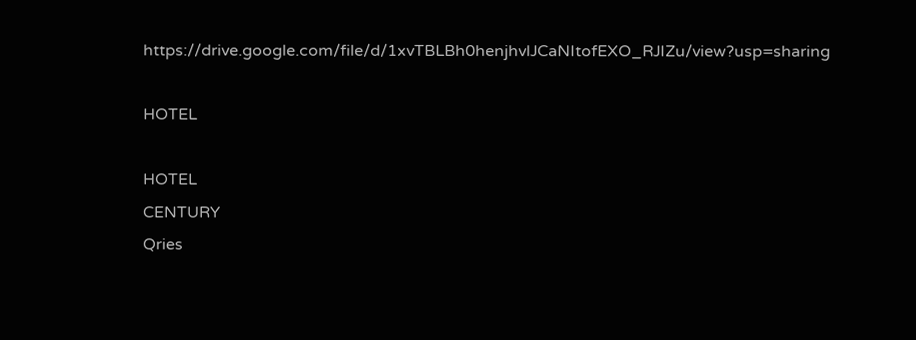https://drive.google.com/file/d/1xvTBLBh0henjhvlJCaNItofEXO_RJIZu/view?usp=sharing

HOTEL

HOTEL
CENTURY
Qries